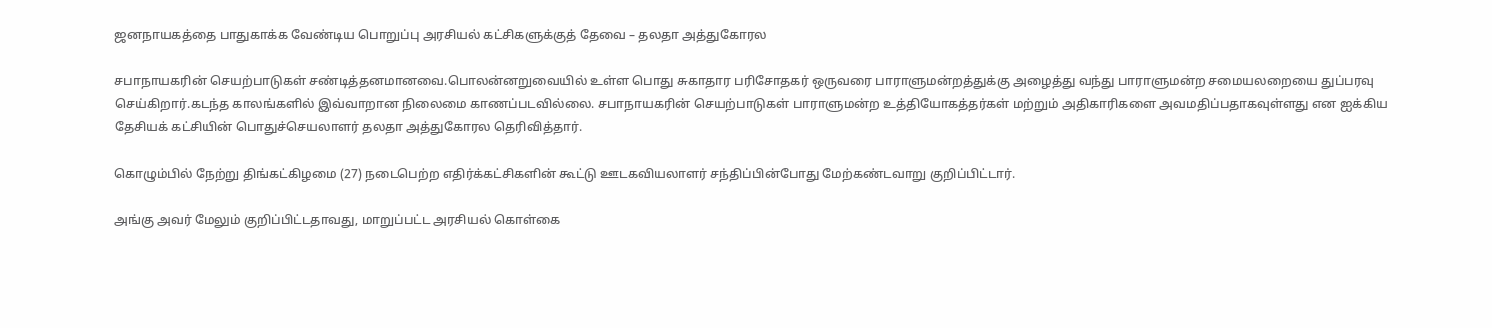ஜனநாயகத்தை பாதுகாக்க வேண்டிய பொறுப்பு அரசியல் கட்சிகளுக்குத் தேவை – தலதா அத்துகோரல

சபாநாயகரின் செயற்பாடுகள் சண்டித்தனமானவை.பொலன்னறுவையில் உள்ள பொது சுகாதார பரிசோதகர் ஒருவரை பாராளுமன்றத்துக்கு அழைத்து வந்து பாராளுமன்ற சமையலறையை துப்பரவு செய்கிறார்.கடந்த காலங்களில் இவ்வாறான நிலைமை காணப்படவில்லை. சபாநாயகரின் செயற்பாடுகள் பாராளுமன்ற உத்தியோகத்தர்கள் மற்றும் அதிகாரிகளை அவமதிப்பதாகவுள்ளது என ஐக்கிய தேசியக் கட்சியின் பொதுச்செயலாளர் தலதா அத்துகோரல தெரிவித்தார்.

கொழும்பில் நேற்று திங்கட்கிழமை (27) நடைபெற்ற எதிர்க்கட்சிகளின் கூட்டு ஊடகவியலாளர் சந்திப்பின்போது மேற்கண்டவாறு குறிப்பிட்டார்.

அங்கு அவர் மேலும் குறிப்பிட்டதாவது, மாறுப்பட்ட அரசியல் கொள்கை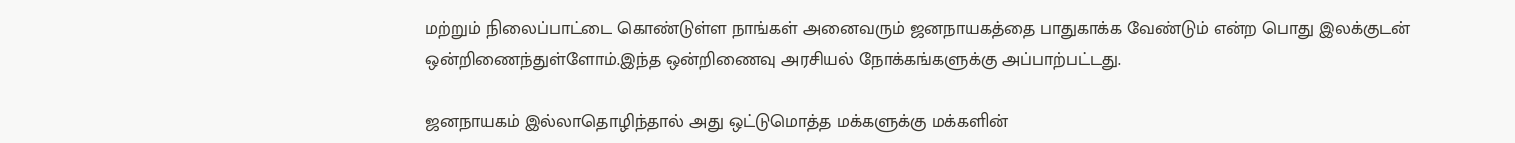மற்றும் நிலைப்பாட்டை கொண்டுள்ள நாங்கள் அனைவரும் ஜனநாயகத்தை பாதுகாக்க வேண்டும் என்ற பொது இலக்குடன் ஒன்றிணைந்துள்ளோம்.இந்த ஒன்றிணைவு அரசியல் நோக்கங்களுக்கு அப்பாற்பட்டது.

ஜனநாயகம் இல்லாதொழிந்தால் அது ஒட்டுமொத்த மக்களுக்கு மக்களின்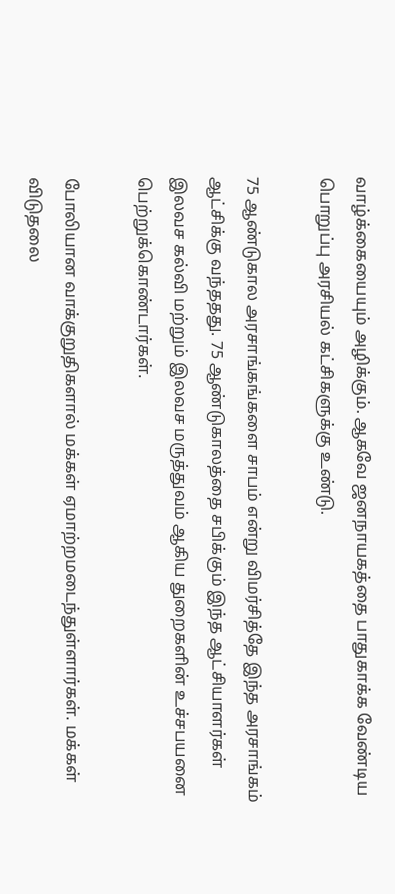வாழ்க்கையையும் அழிக்கும். ஆகவே ஜனநாயகத்தை பாதுகாக்க வேண்டிய பொறுப்பு அரசியல் கட்சிகளுக்கு உண்டு.

75 ஆண்டுகால அரசாங்கங்களை சாபம் என்று விமர்சித்தே இந்த அரசாங்கம் ஆட்சிக்கு வந்ததது. 75 ஆண்டுகாலத்தை சபிக்கும் இந்த ஆட்சியாளர்கள் இலவச கல்வி மற்றும் இலவச மருத்துவம் ஆகிய துறைகளின் உச்சபயனை பெற்றுக்கொண்டார்கள்.

போலியான வாக்குறுதிகளால் மக்கள் ஏமாற்றமடைந்துள்ளார்கள். மக்கள் விடுதலை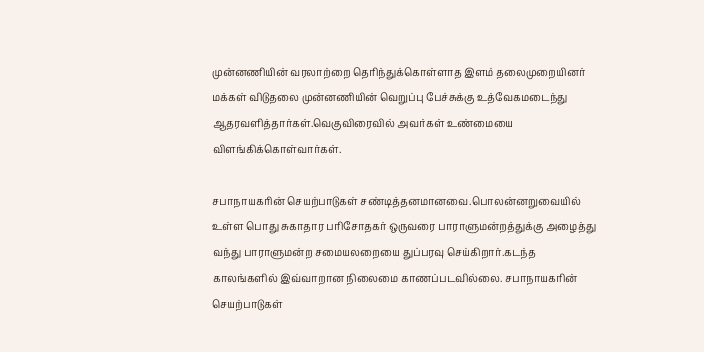முன்னணியின் வரலாற்றை தெரிந்துக்கொள்ளாத இளம் தலைமுறையினர் மக்கள் விடுதலை முன்னணியின் வெறுப்பு பேச்சுக்கு உத்வேகமடைந்து ஆதரவளித்தார்கள்.வெகுவிரைவில் அவர்கள் உண்மையை விளங்கிக்கொள்வார்கள்.

சபாநாயகரின் செயற்பாடுகள் சண்டித்தனமானவை.பொலன்னறுவையில் உள்ள பொது சுகாதார பரிசோதகர் ஒருவரை பாராளுமன்றத்துக்கு அழைத்து வந்து பாராளுமன்ற சமையலறையை துப்பரவு செய்கிறார்.கடந்த காலங்களில் இவ்வாறான நிலைமை காணப்படவில்லை. சபாநாயகரின் செயற்பாடுகள்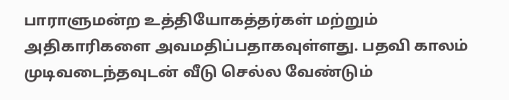பாராளுமன்ற உத்தியோகத்தர்கள் மற்றும் அதிகாரிகளை அவமதிப்பதாகவுள்ளது. பதவி காலம் முடிவடைந்தவுடன் வீடு செல்ல வேண்டும்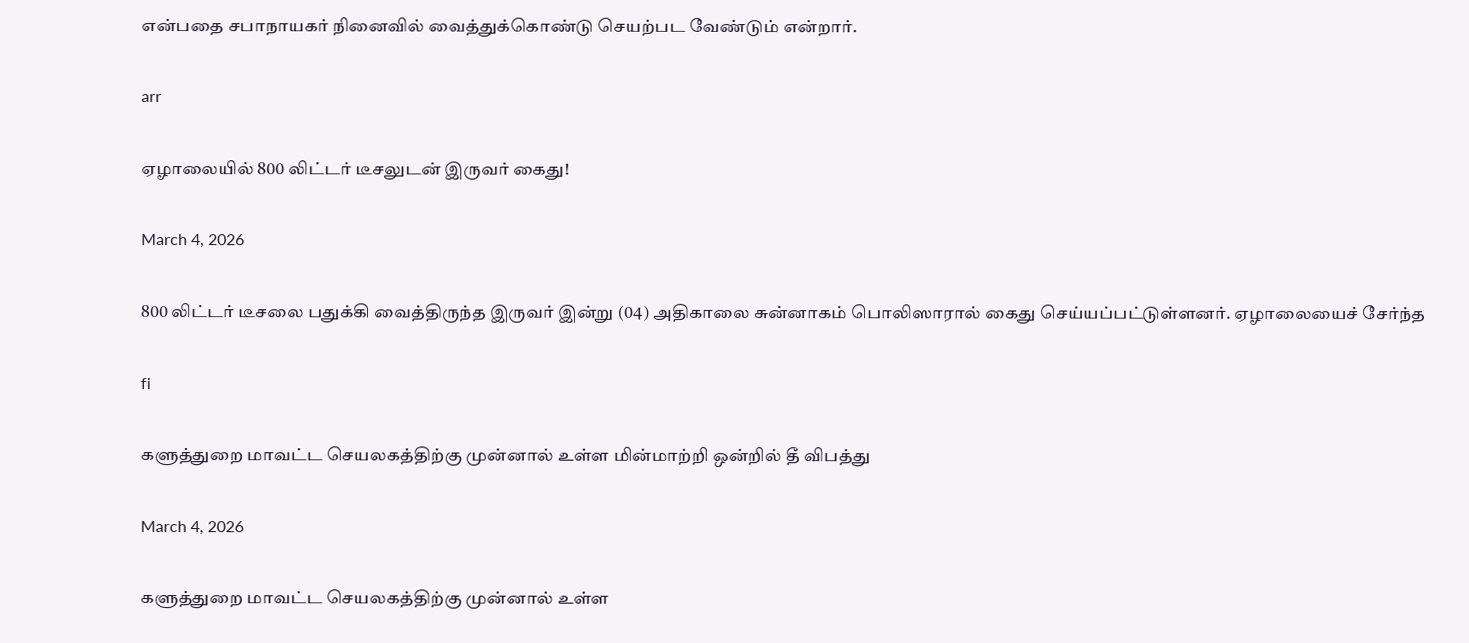என்பதை சபாநாயகர் நினைவில் வைத்துக்கொண்டு செயற்பட வேண்டும் என்றார்.

arr

ஏழாலையில் 800 லிட்டர் டீசலுடன் இருவர் கைது!

March 4, 2026

800 லிட்டர் டீசலை பதுக்கி வைத்திருந்த இருவர் இன்று (04) அதிகாலை சுன்னாகம் பொலிஸாரால் கைது செய்யப்பட்டுள்ளனர். ஏழாலையைச் சேர்ந்த

fi

களுத்துறை மாவட்ட செயலகத்திற்கு முன்னால் உள்ள மின்மாற்றி ஒன்றில் தீ விபத்து

March 4, 2026

களுத்துறை மாவட்ட செயலகத்திற்கு முன்னால் உள்ள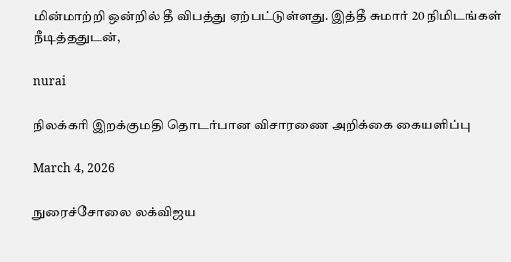மின்மாற்றி ஒன்றில் தீ விபத்து ஏற்பட்டுள்ளது. இத்தீ சுமார் 20 நிமிடங்கள் நீடித்ததுடன்,

nurai

நிலக்கரி இறக்குமதி தொடர்பான விசாரணை அறிக்கை கையளிப்பு

March 4, 2026

நுரைச்சோலை லக்விஜய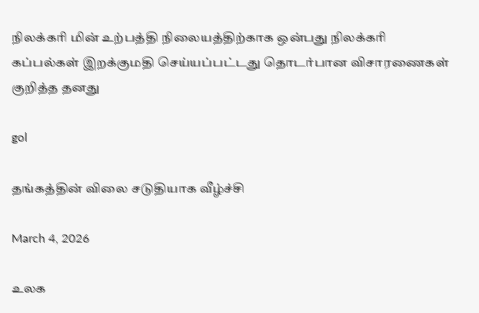நிலக்கரி மின் உற்பத்தி நிலையத்திற்காக ஒன்பது நிலக்கரி கப்பல்கள் இறக்குமதி செய்யப்பட்டது தொடர்பான விசாரணைகள் குறித்த தனது

gol

தங்கத்தின் விலை சடுதியாக வீழ்ச்சி

March 4, 2026

உலக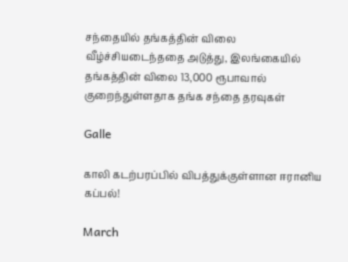சந்தையில் தங்கத்தின் விலை வீழ்ச்சியடைந்ததை அடுத்து, இலங்கையில் தங்கத்தின் விலை 13,000 ரூபாவால் குறைந்துள்ளதாக தங்க சந்தை தரவுகள்

Galle

காலி கடற்பரப்பில் விபத்துக்குள்ளான ஈரானிய கப்பல்!

March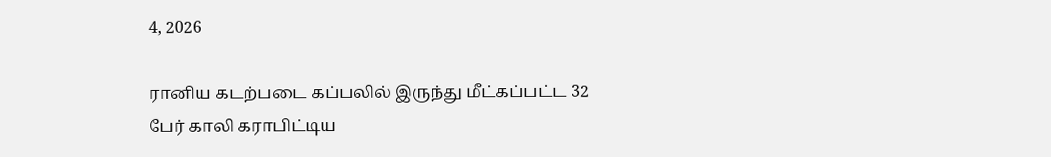4, 2026

ரானிய கடற்படை கப்பலில் இருந்து மீட்கப்பட்ட 32 பேர் காலி கராபிட்டிய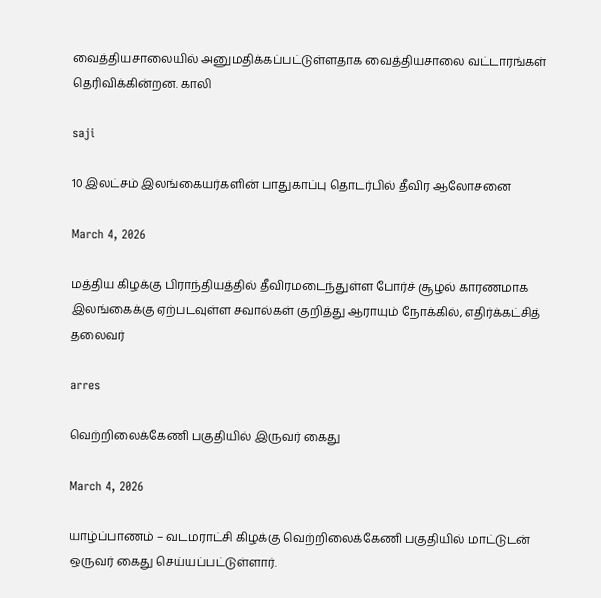வைத்தியசாலையில் அனுமதிக்கப்பட்டுள்ளதாக வைத்தியசாலை வட்டாரங்கள் தெரிவிக்கின்றன. காலி

saji

10 இலட்சம் இலங்கையர்களின் பாதுகாப்பு தொடர்பில் தீவிர ஆலோசனை

March 4, 2026

மத்திய கிழக்கு பிராந்தியத்தில் தீவிரமடைந்துள்ள போர்ச் சூழல் காரணமாக இலங்கைக்கு ஏற்படவுள்ள சவால்கள் குறித்து ஆராயும் நோக்கில், எதிர்க்கட்சித் தலைவர்

arres

வெற்றிலைக்கேணி பகுதியில் இருவர் கைது

March 4, 2026

யாழ்ப்பாணம் – வடமராட்சி கிழக்கு வெற்றிலைக்கேணி பகுதியில் மாட்டுடன் ஒருவர் கைது செய்யப்பட்டுள்ளார்.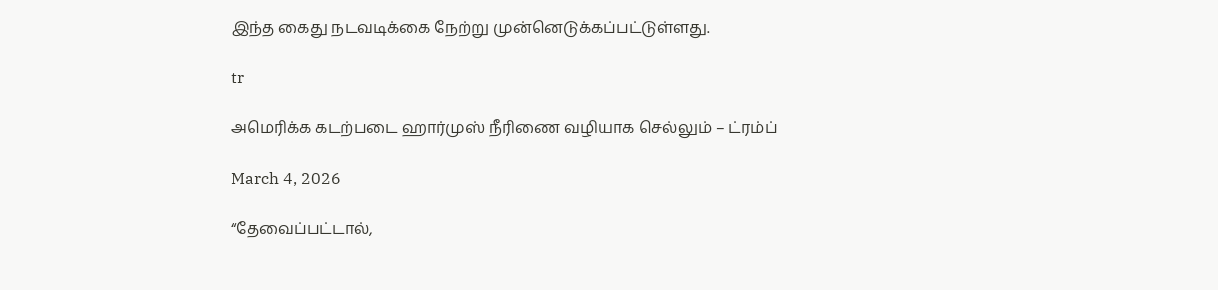இந்த கைது நடவடிக்கை நேற்று முன்னெடுக்கப்பட்டுள்ளது.

tr

அமெரிக்க கடற்படை ஹார்முஸ் நீரிணை வழியாக செல்லும் – ட்ரம்ப்

March 4, 2026

“தேவைப்பட்டால்,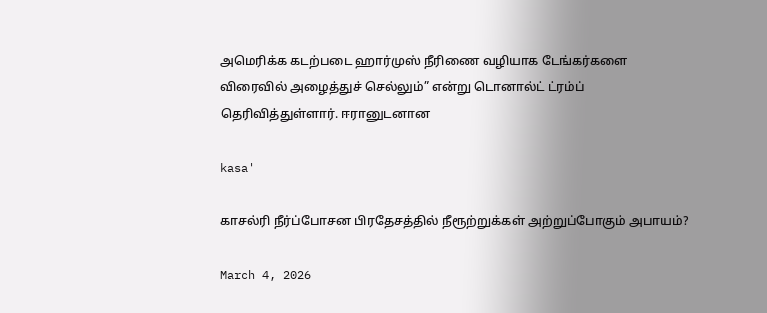அமெரிக்க கடற்படை ஹார்முஸ் நீரிணை வழியாக டேங்கர்களை விரைவில் அழைத்துச் செல்லும்” என்று டொனால்ட் ட்ரம்ப் தெரிவித்துள்ளார். ஈரானுடனான

kasa'

காசல்ரி நீர்ப்போசன பிரதேசத்தில் நீரூற்றுக்கள் அற்றுப்போகும் அபாயம்?

March 4, 2026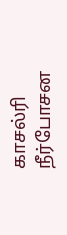காசல்ரி நீர்போசன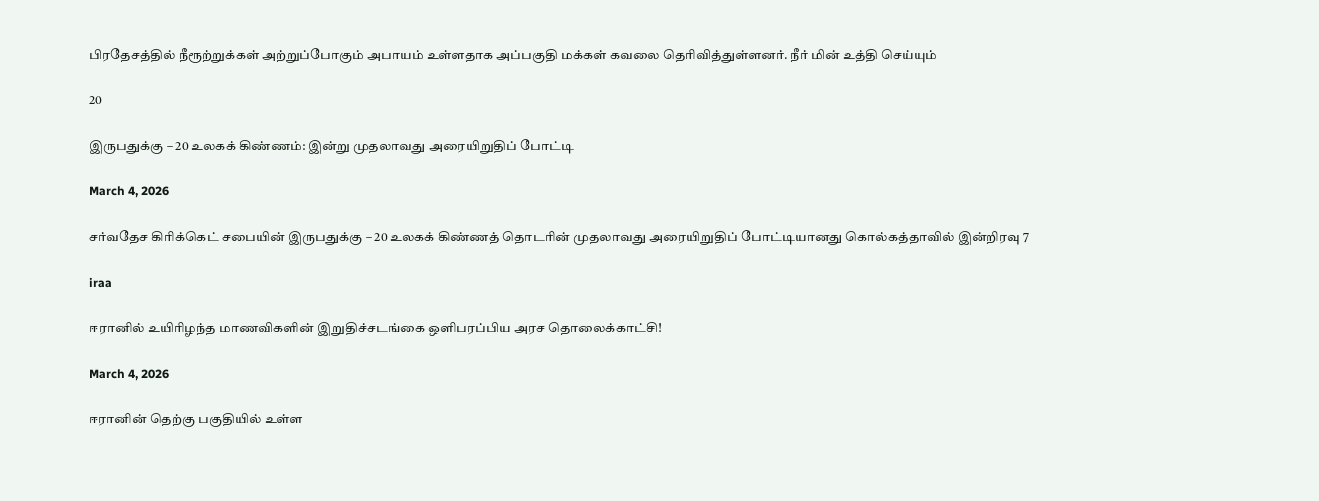பிரதேசத்தில் நீரூற்றுக்கள் அற்றுப்போகும் அபாயம் உள்ளதாக அப்பகுதி மக்கள் கவலை தெரிவித்துள்ளனர். நீர் மின் உத்தி செய்யும்

20

இருபதுக்கு – 20 உலகக் கிண்ணம்: இன்று முதலாவது அரையிறுதிப் போட்டி

March 4, 2026

சர்வதேச கிரிக்கெட் சபையின் இருபதுக்கு – 20 உலகக் கிண்ணத் தொடரின் முதலாவது அரையிறுதிப் போட்டியானது கொல்கத்தாவில் இன்றிரவு 7

iraa

ஈரானில் உயிரிழந்த மாணவிகளின் இறுதிச்சடங்கை ஒளிபரப்பிய அரச தொலைக்காட்சி!

March 4, 2026

ஈரானின் தெற்கு பகுதியில் உள்ள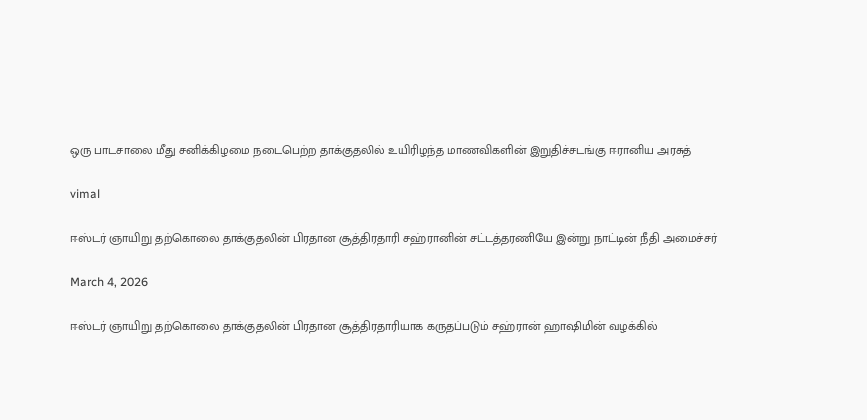ஒரு பாடசாலை மீது சனிக்கிழமை நடைபெற்ற தாக்குதலில் உயிரிழந்த மாணவிகளின் இறுதிச்சடங்கு ஈரானிய அரசுத்

vimal

ஈஸ்டர் ஞாயிறு தற்கொலை தாக்குதலின் பிரதான சூத்திரதாரி சஹ்ரானின் சட்டத்தரணியே இன்று நாட்டின் நீதி அமைச்சர்

March 4, 2026

ஈஸ்டர் ஞாயிறு தற்கொலை தாக்குதலின் பிரதான சூத்திரதாரியாக கருதப்படும் சஹ்ரான் ஹாஷிமின் வழக்கில்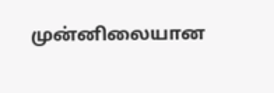முன்னிலையான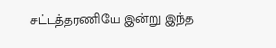சட்டத்தரணியே இன்று இந்த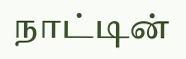நாட்டின்